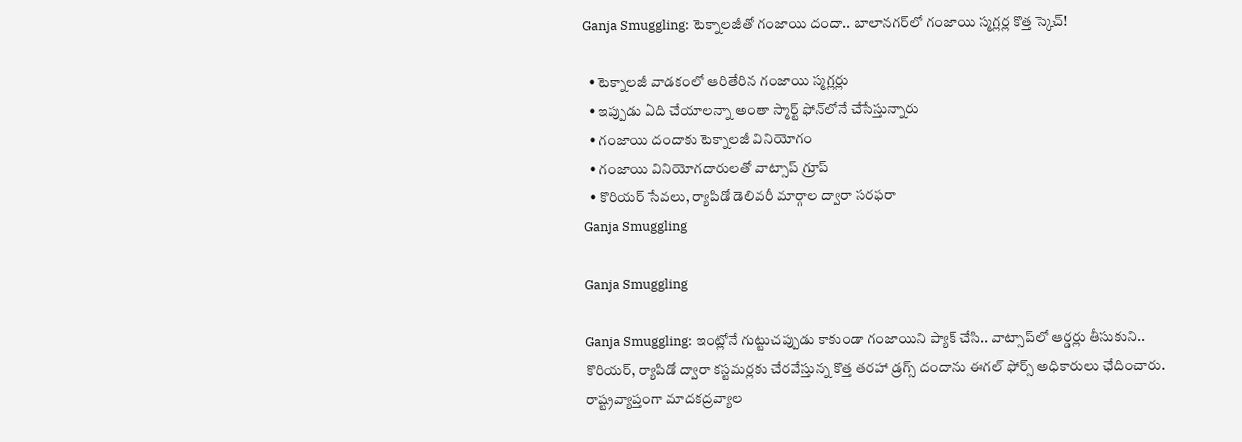Ganja Smuggling: టెక్నాలజీతో గంజాయి దందా.. బాలానగర్‌లో గంజాయి స్మగ్లర్ల కొత్త స్కెచ్!

  • టెక్నాలజీ వాడకంలో ఆరితేరిన గంజాయి స్మగ్లర్లు
  • ఇప్పుడు ఏది చేయాలన్నా అంతా స్మార్ట్ ఫోన్‌లోనే చేసేస్తున్నారు
  • గంజాయి దందాకు టెక్నాలజీ వినియోగం
  • గంజాయి వినియోగదారులతో వాట్సాప్ గ్రూప్
  • కొరియర్‌ సేవలు, ర్యాపిడో డెలివరీ మార్గాల ద్వారా సరఫరా
Ganja Smuggling

Ganja Smuggling

Ganja Smuggling: ఇంట్లోనే గుట్టుచప్పుడు కాకుండా గంజాయిని ప్యాక్‌ చేసి.. వాట్సాప్‌లో ఆర్డర్లు తీసుకుని.. కొరియర్‌, ర్యాపిడో ద్వారా కస్టమర్లకు చేరవేస్తున్న కొత్త తరహా డ్రగ్స్‌ దందాను ఈగల్‌ ఫోర్స్‌ అధికారులు ఛేదించారు. రాష్ట్రవ్యాప్తంగా మాదకద్రవ్యాల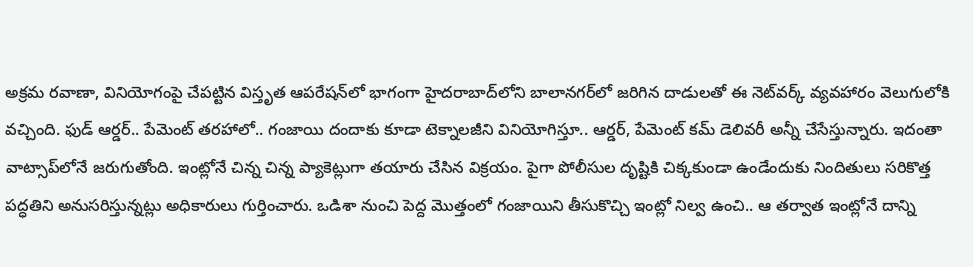అక్రమ రవాణా, వినియోగంపై చేపట్టిన విస్తృత ఆపరేషన్‌లో భాగంగా హైదరాబాద్‌లోని బాలానగర్‌లో జరిగిన దాడులతో ఈ నెట్‌వర్క్‌ వ్యవహారం వెలుగులోకి వచ్చింది. ఫుడ్ ఆర్డర్.. పేమెంట్ తరహాలో.. గంజాయి దందాకు కూడా టెక్నాలజీని వినియోగిస్తూ.. ఆర్డర్, పేమెంట్ కమ్ డెలివరీ అన్నీ చేసేస్తున్నారు. ఇదంతా వాట్సాప్‌లోనే జరుగుతోంది. ఇంట్లోనే చిన్న చిన్న ప్యాకెట్లుగా తయారు చేసిన విక్రయం. పైగా పోలీసుల దృష్టికి చిక్కకుండా ఉండేందుకు నిందితులు సరికొత్త పద్ధతిని అనుసరిస్తున్నట్లు అధికారులు గుర్తించారు. ఒడిశా నుంచి పెద్ద మొత్తంలో గంజాయిని తీసుకొచ్చి ఇంట్లో నిల్వ ఉంచి.. ఆ తర్వాత ఇంట్లోనే దాన్ని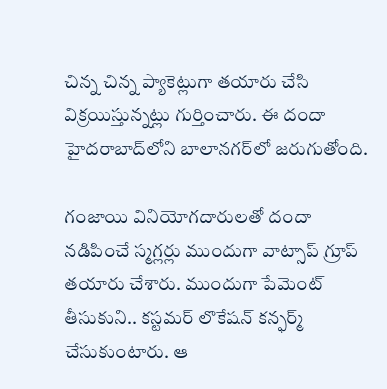చిన్న చిన్న ప్యాకెట్లుగా తయారు చేసి విక్రయిస్తున్నట్లు గుర్తించారు. ఈ దందా హైదరాబాద్‌లోని బాలానగర్‌లో జరుగుతోంది.

గంజాయి వినియోగదారులతో దందా నడిపించే స్మగ్లర్లు ముందుగా వాట్సాప్ గ్రూప్ తయారు చేశారు. ముందుగా పేమెంట్ తీసుకుని.. కస్టమర్‌ లొకేషన్ కన్ఫర్మ్ చేసుకుంటారు. ఆ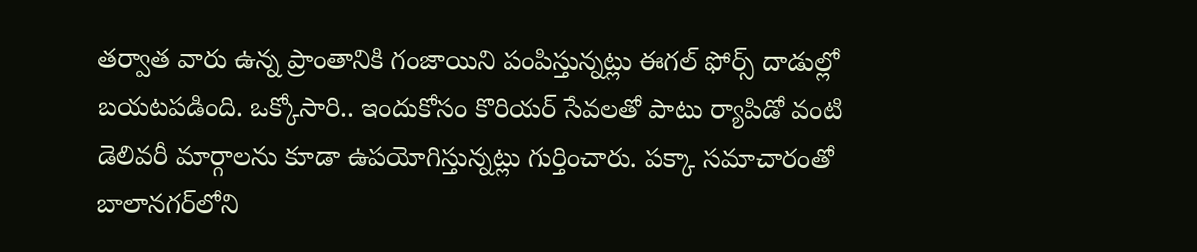తర్వాత వారు ఉన్న ప్రాంతానికి గంజాయిని పంపిస్తున్నట్లు ఈగల్‌ ఫోర్స్‌ దాడుల్లో బయటపడింది. ఒక్కోసారి.. ఇందుకోసం కొరియర్‌ సేవలతో పాటు ర్యాపిడో వంటి డెలివరీ మార్గాలను కూడా ఉపయోగిస్తున్నట్లు గుర్తించారు. పక్కా సమాచారంతో బాలానగర్‌లోని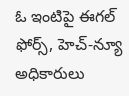ఓ ఇంటిపై ఈగల్‌ ఫోర్స్‌, హెచ్‌-న్యూ అధికారులు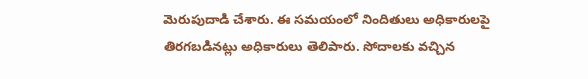మెరుపుదాడి చేశారు. ఈ సమయంలో నిందితులు అధికారులపై తిరగబడినట్లు అధికారులు తెలిపారు. సోదాలకు వచ్చిన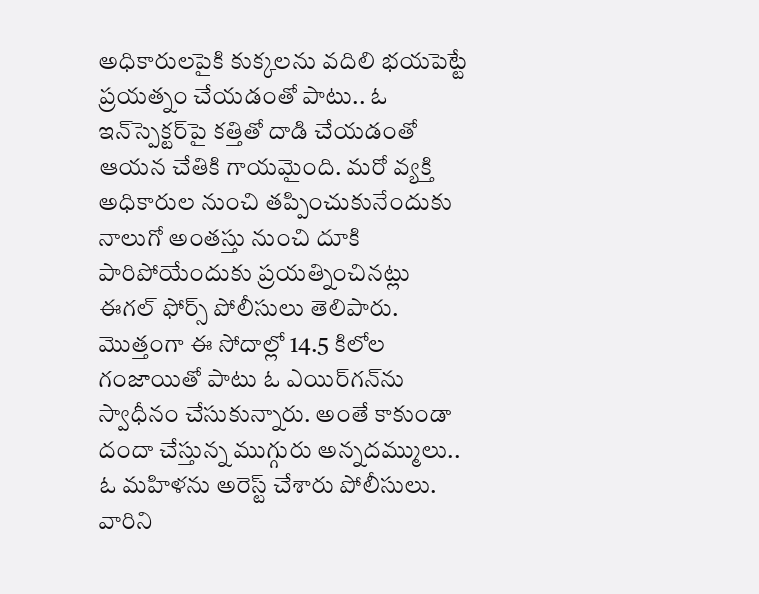అధికారులపైకి కుక్కలను వదిలి భయపెట్టే ప్రయత్నం చేయడంతో పాటు.. ఓ ఇన్‌స్పెక్టర్‌పై కత్తితో దాడి చేయడంతో ఆయన చేతికి గాయమైంది. మరో వ్యక్తి అధికారుల నుంచి తప్పించుకునేందుకు నాలుగో అంతస్తు నుంచి దూకి పారిపోయేందుకు ప్రయత్నించినట్లు ఈగల్‌ ఫోర్స్‌ పోలీసులు తెలిపారు. మొత్తంగా ఈ సోదాల్లో 14.5 కిలోల గంజాయితో పాటు ఓ ఎయిర్‌గన్‌ను స్వాధీనం చేసుకున్నారు. అంతే కాకుండా దందా చేస్తున్న ముగ్గురు అన్నదమ్ములు.. ఓ మహిళను అరెస్ట్‌ చేశారు పోలీసులు. వారిని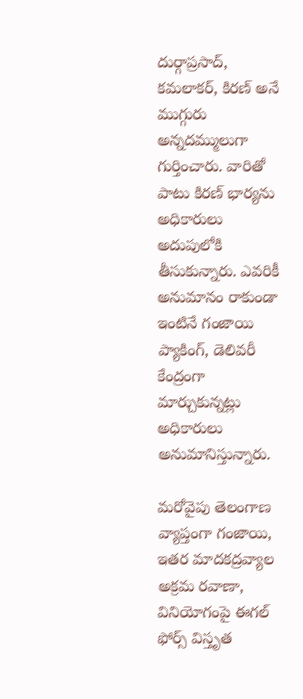దుర్గాప్రసాద్‌, కమలాకర్‌, కిరణ్‌ అనే ముగ్గురు అన్నదమ్ములుగా గుర్తించారు. వారితో పాటు కిరణ్‌ భార్యను అధికారులు అదుపులోకి తీసుకున్నారు. ఎవరికీ అనుమానం రాకుండా ఇంటినే గంజాయి ప్యాకింగ్‌, డెలివరీ కేంద్రంగా మార్చుకున్నట్లు అధికారులు అనుమానిస్తున్నారు.

మరోవైపు తెలంగాణ వ్యాప్తంగా గంజాయి, ఇతర మాదకద్రవ్యాల అక్రమ రవాణా, వినియోగంపై ఈగల్‌ ఫోర్స్‌ విస్తృత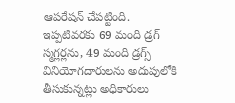ఆపరేషన్‌ చేపట్టింది. ఇప్పటివరకు 69 మంది డ్రగ్‌ స్మగ్లర్లను, 49 మంది డ్రగ్స్‌ వినియోగదారులను అదుపులోకి తీసుకున్నట్లు అధికారులు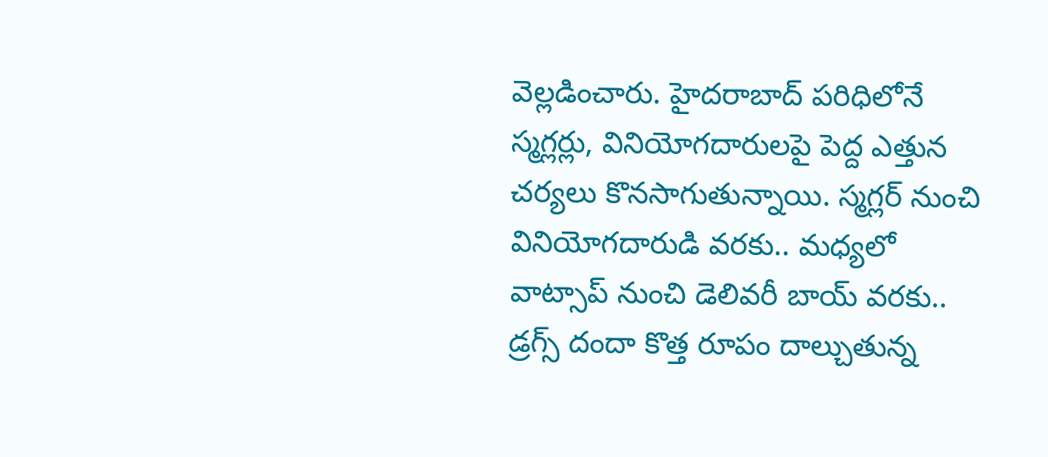వెల్లడించారు. హైదరాబాద్‌ పరిధిలోనే స్మగ్లర్లు, వినియోగదారులపై పెద్ద ఎత్తున చర్యలు కొనసాగుతున్నాయి. స్మగ్లర్‌ నుంచి వినియోగదారుడి వరకు.. మధ్యలో వాట్సాప్‌ నుంచి డెలివరీ బాయ్‌ వరకు.. డ్రగ్స్‌ దందా కొత్త రూపం దాల్చుతున్న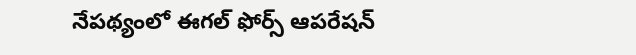నేపథ్యంలో ఈగల్‌ ఫోర్స్‌ ఆపరేషన్‌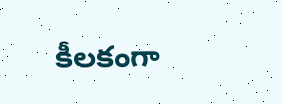కీలకంగా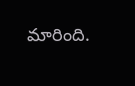మారింది.